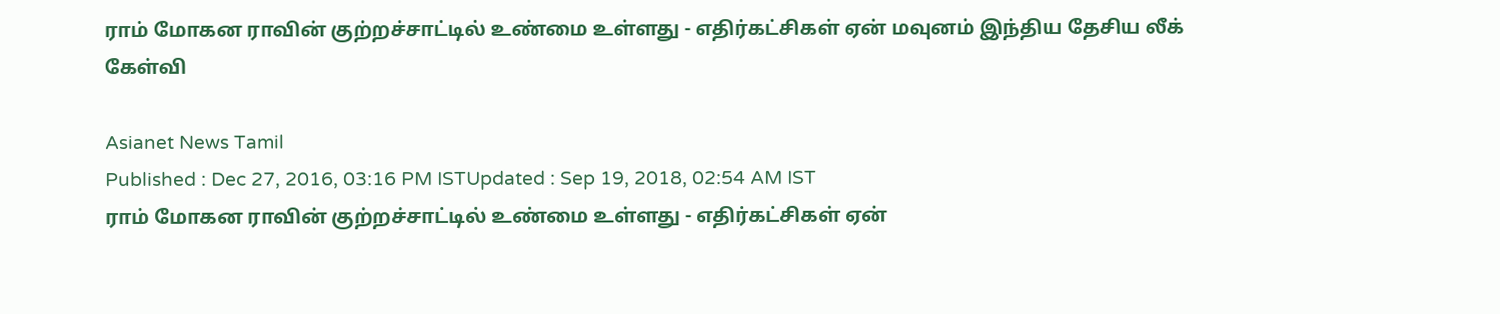ராம் மோகன ராவின் குற்றச்சாட்டில் உண்மை உள்ளது - எதிர்கட்சிகள் ஏன் மவுனம் இந்திய தேசிய லீக் கேள்வி

Asianet News Tamil
Published : Dec 27, 2016, 03:16 PM ISTUpdated : Sep 19, 2018, 02:54 AM IST
ராம் மோகன ராவின் குற்றச்சாட்டில் உண்மை உள்ளது - எதிர்கட்சிகள் ஏன்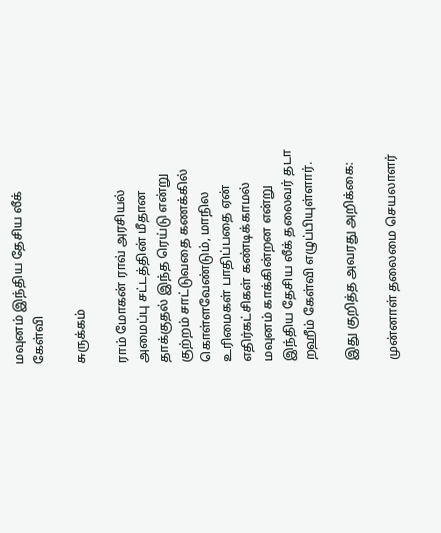மவுனம் இந்திய தேசிய லீக் கேள்வி

சுருக்கம்

ராம் மோகன் ராவ் அரசியல் அமைப்பு சட்டத்தின் மீதான தாக்குதல் இந்த ரெய்டு என்று குற்றம் சாட்டுவதை கணக்கில் கொள்ளவேண்டும், மாநில உரிமைகள் பாதிப்பதை ஏன் எதிர்கட்சிகள் கண்டிக்காமல் மவுனம் காக்கின்றன என்று இந்திய தேசிய லீக் தலைவர் தடா றஹீம் கேள்வி எழுப்பியுள்ளார்.

இது குறித்த அவரது அறிக்கை:

முன்னாள் தலைமை செயலாளர்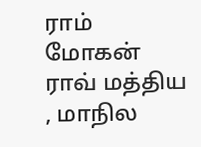ராம் மோகன் ராவ் மத்திய , மாநில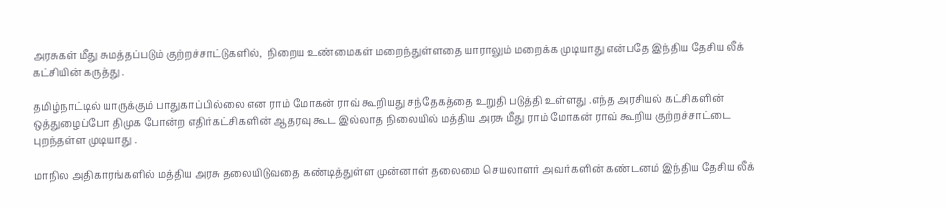அரசுகள் மீது சுமத்தப்படும் குற்றச்சாட்டுகளில்,  நிறைய உண்மைகள் மறைந்துள்ளதை யாராலும் மறைக்க முடியாது என்பதே இந்திய தேசிய லீக் கட்சியின் கருத்து .

தமிழ்நாட்டில் யாருக்கும் பாதுகாப்பில்லை என ராம் மோகன் ராவ் கூறியது சந்தேகத்தை உறுதி படுத்தி உள்ளது .எந்த அரசியல் கட்சிகளின் ஒத்துழைப்போ திமுக போன்ற எதிர்கட்சிகளின் ஆதரவு கூட இல்லாத நிலையில் மத்திய அரசு மீது ராம் மோகன் ராவ் கூறிய குற்றச்சாட்டை புறந்தள்ள முடியாது .

மாநில அதிகாரங்களில் மத்திய அரசு தலையிடுவதை கண்டித்துள்ள முன்னாள் தலைமை செயலாளர் அவர்களின் கண்டனம் இந்திய தேசிய லீக்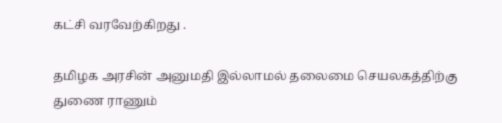கட்சி வரவேற்கிறது .

தமிழக அரசின் அனுமதி இல்லாமல் தலைமை செயலகத்திற்கு துணை ராணும்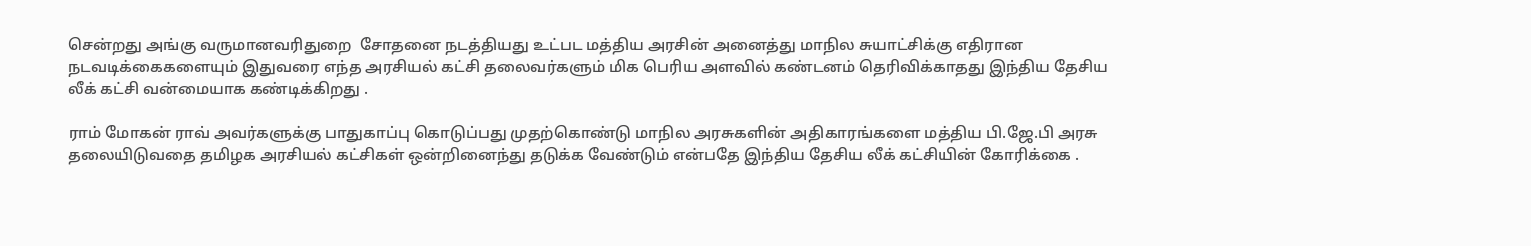சென்றது அங்கு வருமானவரிதுறை  சோதனை நடத்தியது உட்பட மத்திய அரசின் அனைத்து மாநில சுயாட்சிக்கு எதிரான நடவடிக்கைகளையும் இதுவரை எந்த அரசியல் கட்சி தலைவர்களும் மிக பெரிய அளவில் கண்டனம் தெரிவிக்காதது இந்திய தேசிய லீக் கட்சி வன்மையாக கண்டிக்கிறது .

ராம் மோகன் ராவ் அவர்களுக்கு பாதுகாப்பு கொடுப்பது முதற்கொண்டு மாநில அரசுகளின் அதிகாரங்களை மத்திய பி.ஜே.பி அரசு தலையிடுவதை தமிழக அரசியல் கட்சிகள் ஒன்றினைந்து தடுக்க வேண்டும் என்பதே இந்திய தேசிய லீக் கட்சியின் கோரிக்கை .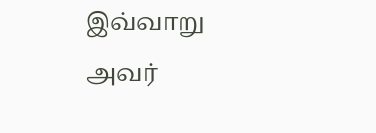இவ்வாறு அவர்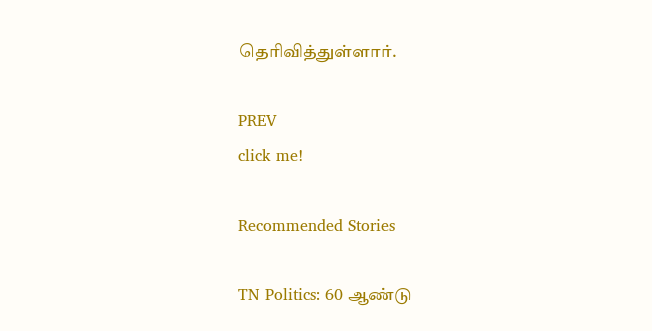தெரிவித்துள்ளார்.

PREV
click me!

Recommended Stories

TN Politics: 60 ஆண்டு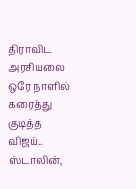திராவிட அரசியலை ஒரே நாளில் கரைத்து குடித்த விஜய்.. ஸ்டாலின்,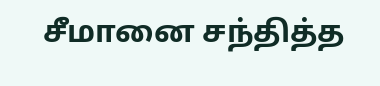சீமானை சந்தித்த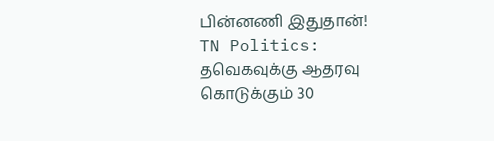பின்னணி இதுதான்!
TN Politics: தவெகவுக்கு ஆதரவு கொடுக்கும் 30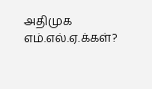அதிமுக எம்.எல்.ஏ.க்கள்?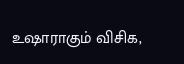உஷாராகும் விசிக,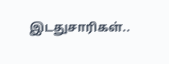இடதுசாரிகள்..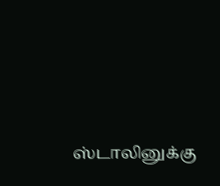ஸ்டாலினுக்கு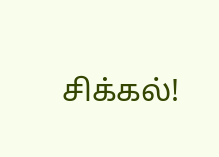சிக்கல்!